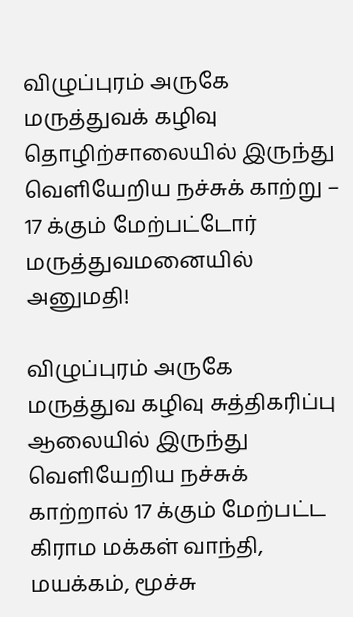விழுப்புரம் அருகே மருத்துவக் கழிவு தொழிற்சாலையில் இருந்து வெளியேறிய நச்சுக் காற்று – 17 க்கும் மேற்பட்டோர் மருத்துவமனையில் அனுமதி!

விழுப்புரம் அருகே மருத்துவ கழிவு சுத்திகரிப்பு ஆலையில் இருந்து வெளியேறிய நச்சுக் காற்றால் 17 க்கும் மேற்பட்ட கிராம மக்கள் வாந்தி, மயக்கம், மூச்சு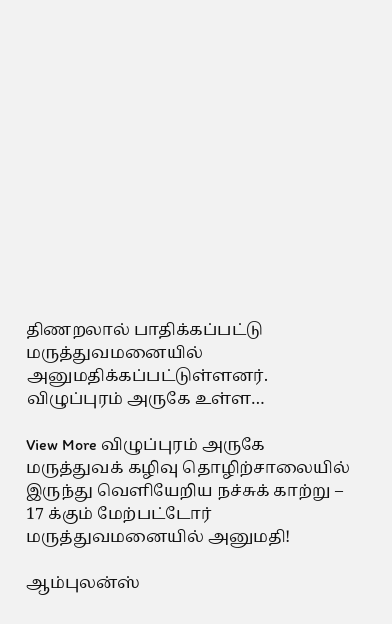திணறலால் பாதிக்கப்பட்டு மருத்துவமனையில் அனுமதிக்கப்பட்டுள்ளனர்.   விழுப்புரம் அருகே உள்ள…

View More விழுப்புரம் அருகே மருத்துவக் கழிவு தொழிற்சாலையில் இருந்து வெளியேறிய நச்சுக் காற்று – 17 க்கும் மேற்பட்டோர் மருத்துவமனையில் அனுமதி!

ஆம்புலன்ஸ்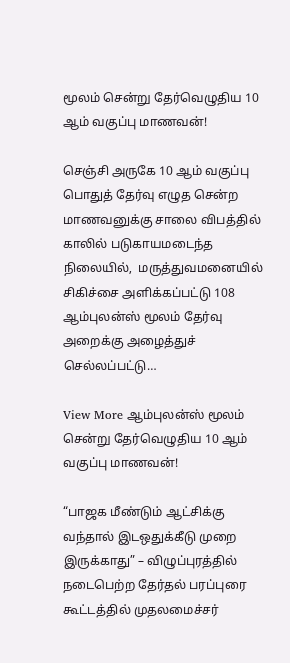மூலம் சென்று தேர்வெழுதிய 10 ஆம் வகுப்பு மாணவன்!

செஞ்சி அருகே 10 ஆம் வகுப்பு பொதுத் தேர்வு எழுத சென்ற மாணவனுக்கு சாலை விபத்தில் காலில் படுகாயமடைந்த நிலையில்,  மருத்துவமனையில் சிகிச்சை அளிக்கப்பட்டு 108 ஆம்புலன்ஸ் மூலம் தேர்வு அறைக்கு அழைத்துச் செல்லப்பட்டு…

View More ஆம்புலன்ஸ் மூலம் சென்று தேர்வெழுதிய 10 ஆம் வகுப்பு மாணவன்!

“பாஜக மீண்டும் ஆட்சிக்கு வந்தால் இடஒதுக்கீடு முறை இருக்காது” – விழுப்புரத்தில் நடைபெற்ற தேர்தல் பரப்புரை கூட்டத்தில் முதலமைச்சர்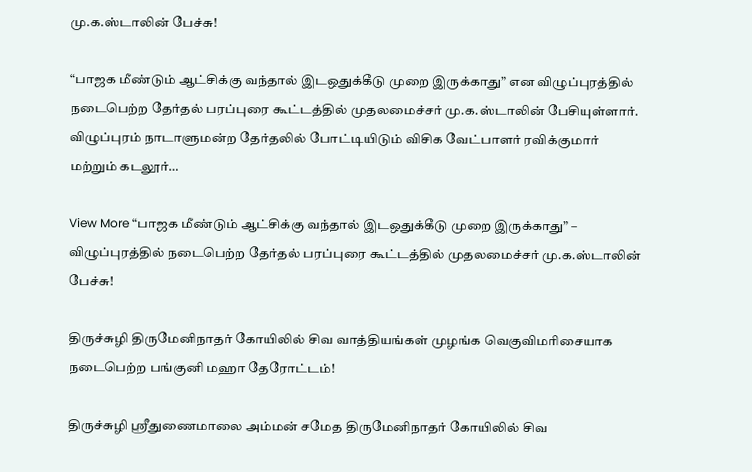மு.க.ஸ்டாலின் பேச்சு!

“பாஜக மீண்டும் ஆட்சிக்கு வந்தால் இடஒதுக்கீடு முறை இருக்காது” என விழுப்புரத்தில் நடைபெற்ற தேர்தல் பரப்புரை கூட்டத்தில் முதலமைச்சர் மு.க.ஸ்டாலின் பேசியுள்ளார். விழுப்புரம் நாடாளுமன்ற தேர்தலில் போட்டியிடும் விசிக வேட்பாளர் ரவிக்குமார் மற்றும் கடலூர்…

View More “பாஜக மீண்டும் ஆட்சிக்கு வந்தால் இடஒதுக்கீடு முறை இருக்காது” – விழுப்புரத்தில் நடைபெற்ற தேர்தல் பரப்புரை கூட்டத்தில் முதலமைச்சர் மு.க.ஸ்டாலின் பேச்சு!

திருச்சுழி திருமேனிநாதர் கோயிலில் சிவ வாத்தியங்கள் முழங்க வெகுவிமரிசையாக நடைபெற்ற பங்குனி மஹா தேரோட்டம்!

திருச்சுழி ஸ்ரீதுணைமாலை அம்மன் சமேத திருமேனிநாதர் கோயிலில் சிவ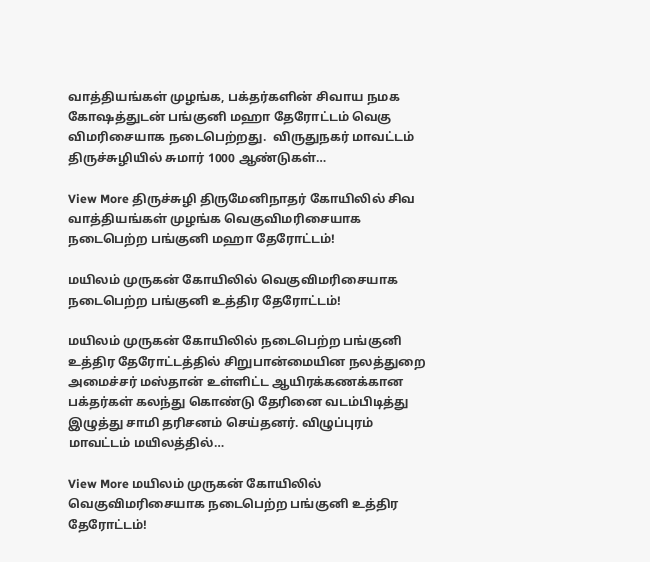வாத்தியங்கள் முழங்க, பக்தர்களின் சிவாய நமக கோஷத்துடன் பங்குனி மஹா தேரோட்டம் வெகு விமரிசையாக நடைபெற்றது.  விருதுநகர் மாவட்டம் திருச்சுழியில் சுமார் 1000 ஆண்டுகள்…

View More திருச்சுழி திருமேனிநாதர் கோயிலில் சிவ வாத்தியங்கள் முழங்க வெகுவிமரிசையாக நடைபெற்ற பங்குனி மஹா தேரோட்டம்!

மயிலம் முருகன் கோயிலில் வெகுவிமரிசையாக நடைபெற்ற பங்குனி உத்திர தேரோட்டம்!

மயிலம் முருகன் கோயிலில் நடைபெற்ற பங்குனி உத்திர தேரோட்டத்தில் சிறுபான்மையின நலத்துறை  அமைச்சர் மஸ்தான் உள்ளிட்ட ஆயிரக்கணக்கான பக்தர்கள் கலந்து கொண்டு தேரினை வடம்பிடித்து இழுத்து சாமி தரிசனம் செய்தனர். விழுப்புரம் மாவட்டம் மயிலத்தில்…

View More மயிலம் முருகன் கோயிலில் வெகுவிமரிசையாக நடைபெற்ற பங்குனி உத்திர தேரோட்டம்!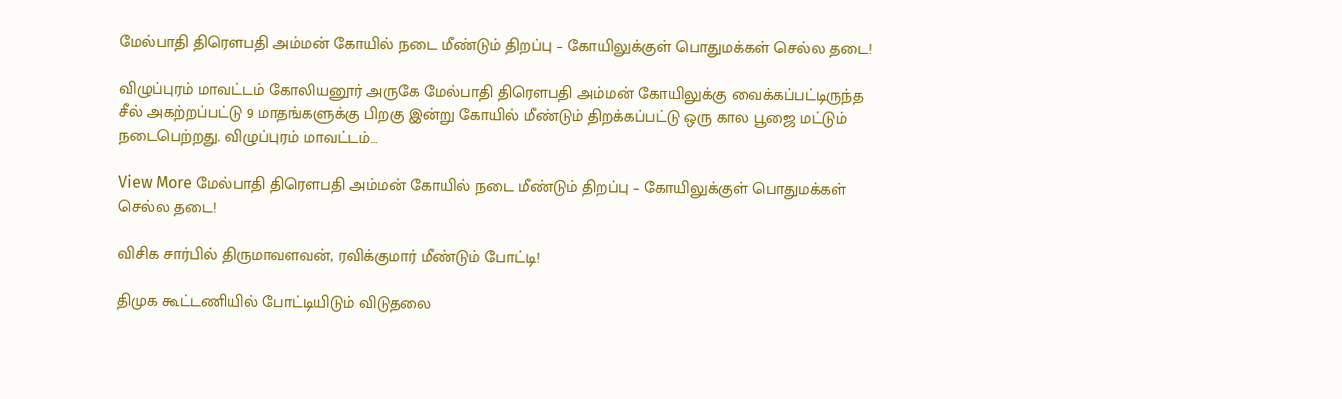மேல்பாதி திரெளபதி அம்மன் கோயில் நடை மீண்டும் திறப்பு – கோயிலுக்குள் பொதுமக்கள் செல்ல தடை!

விழுப்புரம் மாவட்டம் கோலியனூர் அருகே மேல்பாதி திரெளபதி அம்மன் கோயிலுக்கு வைக்கப்பட்டிருந்த சீல் அகற்றப்பட்டு 9 மாதங்களுக்கு பிறகு இன்று கோயில் மீண்டும் திறக்கப்பட்டு ஒரு கால பூஜை மட்டும் நடைபெற்றது. விழுப்புரம் மாவட்டம்…

View More மேல்பாதி திரெளபதி அம்மன் கோயில் நடை மீண்டும் திறப்பு – கோயிலுக்குள் பொதுமக்கள் செல்ல தடை!

விசிக சார்பில் திருமாவளவன், ரவிக்குமார் மீண்டும் போட்டி!

திமுக கூட்டணியில் போட்டியிடும் விடுதலை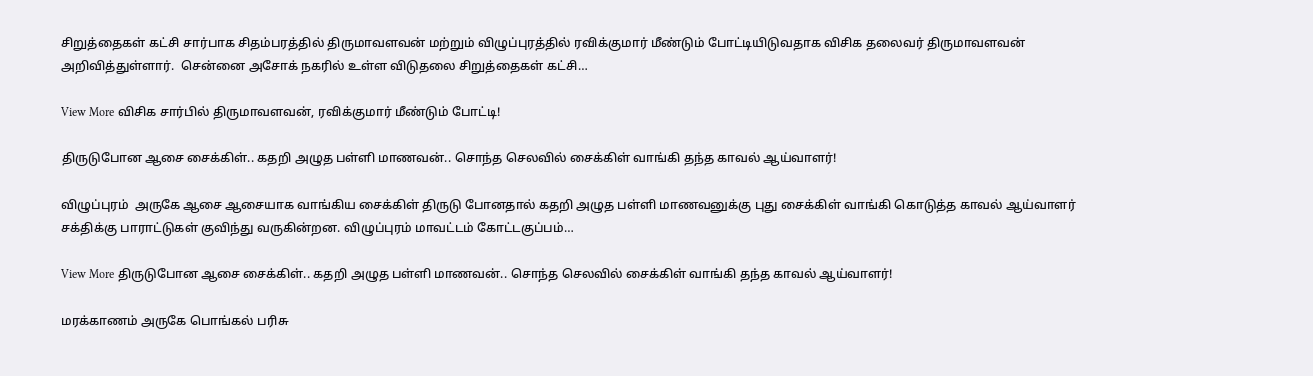சிறுத்தைகள் கட்சி சார்பாக சிதம்பரத்தில் திருமாவளவன் மற்றும் விழுப்புரத்தில் ரவிக்குமார் மீண்டும் போட்டியிடுவதாக விசிக தலைவர் திருமாவளவன் அறிவித்துள்ளார்.  சென்னை அசோக் நகரில் உள்ள விடுதலை சிறுத்தைகள் கட்சி…

View More விசிக சார்பில் திருமாவளவன், ரவிக்குமார் மீண்டும் போட்டி!

திருடுபோன ஆசை சைக்கிள்.. கதறி அழுத பள்ளி மாணவன்.. சொந்த செலவில் சைக்கிள் வாங்கி தந்த காவல் ஆய்வாளர்!

விழுப்புரம்  அருகே ஆசை ஆசையாக வாங்கிய சைக்கிள் திருடு போனதால் கதறி அழுத பள்ளி மாணவனுக்கு புது சைக்கிள் வாங்கி கொடுத்த காவல் ஆய்வாளர் சக்திக்கு பாராட்டுகள் குவிந்து வருகின்றன. விழுப்புரம் மாவட்டம் கோட்டகுப்பம்…

View More திருடுபோன ஆசை சைக்கிள்.. கதறி அழுத பள்ளி மாணவன்.. சொந்த செலவில் சைக்கிள் வாங்கி தந்த காவல் ஆய்வாளர்!

மரக்காணம் அருகே பொங்கல் பரிசு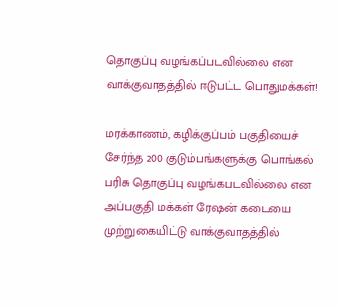தொகுப்பு வழங்கப்படவில்லை என வாக்குவாதத்தில் ஈடுபட்ட பொதுமக்கள்!

மரக்காணம், கழிக்குப்பம் பகுதியைச் சேர்ந்த 200 குடும்பங்களுக்கு பொங்கல் பரிசு தொகுப்பு வழங்கபடவில்லை என அப்பகுதி மக்கள் ரேஷன் கடையை முற்றுகையிட்டு வாக்குவாதத்தில்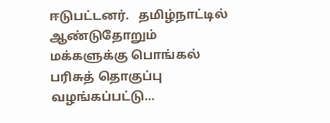ஈடுபட்டனர்.   தமிழ்நாட்டில் ஆண்டுதோறும் மக்களுக்கு பொங்கல் பரிசுத் தொகுப்பு வழங்கப்பட்டு…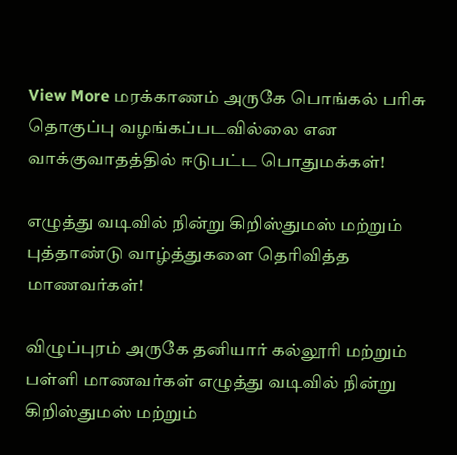View More மரக்காணம் அருகே பொங்கல் பரிசு தொகுப்பு வழங்கப்படவில்லை என வாக்குவாதத்தில் ஈடுபட்ட பொதுமக்கள்!

எழுத்து வடிவில் நின்று கிறிஸ்துமஸ் மற்றும் புத்தாண்டு வாழ்த்துகளை தெரிவித்த மாணவர்கள்!

விழுப்புரம் அருகே தனியார் கல்லூரி மற்றும் பள்ளி மாணவர்கள் எழுத்து வடிவில் நின்று கிறிஸ்துமஸ் மற்றும்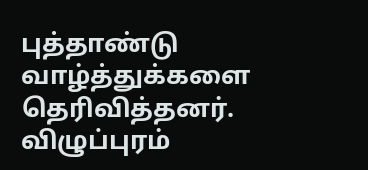புத்தாண்டு வாழ்த்துக்களை தெரிவித்தனர்.  விழுப்புரம்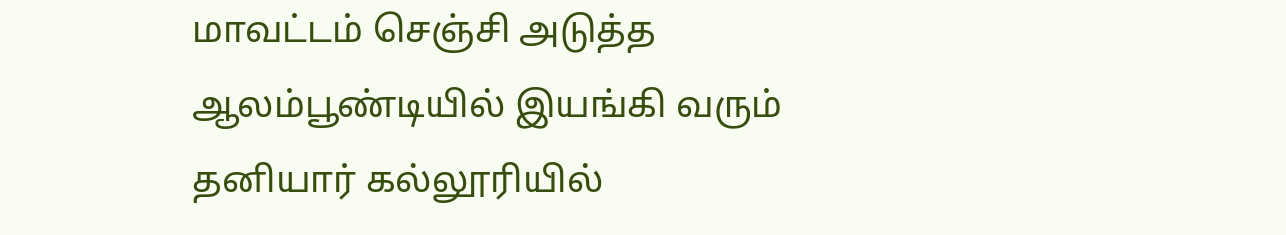மாவட்டம் செஞ்சி அடுத்த ஆலம்பூண்டியில் இயங்கி வரும் தனியார் கல்லூரியில்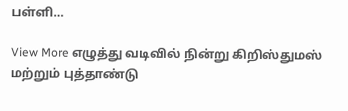பள்ளி…

View More எழுத்து வடிவில் நின்று கிறிஸ்துமஸ் மற்றும் புத்தாண்டு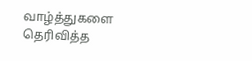வாழ்த்துகளை தெரிவித்த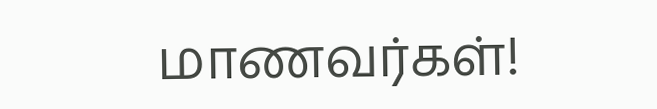மாணவர்கள்!